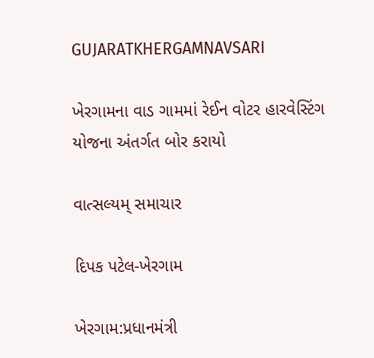GUJARATKHERGAMNAVSARI

ખેરગામના વાડ ગામમાં રેઈન વોટર હારવેસ્ટિંગ યોજના અંતર્ગત બોર કરાયો

વાત્સલ્યમ્ સમાચાર

દિપક પટેલ-ખેરગામ

ખેરગામ:પ્રધાનમંત્રી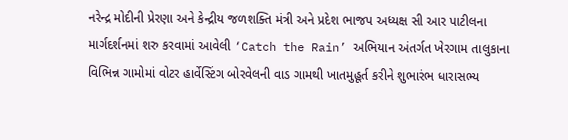નરેન્દ્ર મોદીની પ્રેરણા અને કેન્દ્રીય જળશક્તિ મંત્રી અને પ્રદેશ ભાજપ અધ્યક્ષ સી આર પાટીલના માર્ગદર્શનમાં શરુ કરવામાં આવેલી ‘Catch the Rain’ અભિયાન અંતર્ગત ખેરગામ તાલુકાના વિભિન્ન ગામોમાં વોટર હાર્વેસ્ટિંગ બોરવેલની વાડ ગામથી ખાતમુહૂર્ત કરીને શુભારંભ ધારાસભ્ય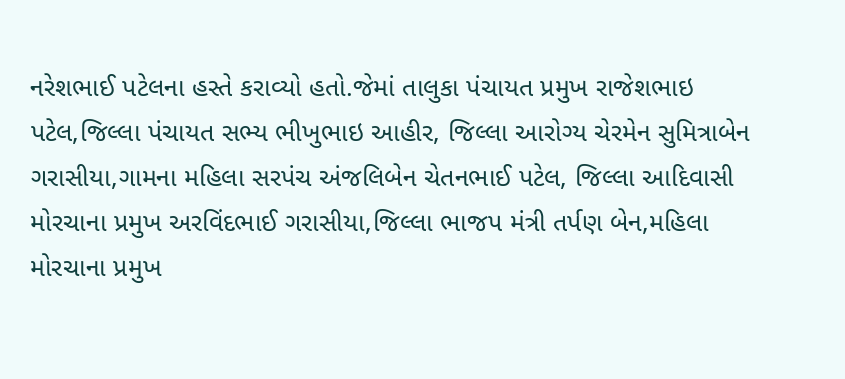નરેશભાઈ પટેલના હસ્તે કરાવ્યો હતો.જેમાં તાલુકા પંચાયત પ્રમુખ રાજેશભાઇ પટેલ,જિલ્લા પંચાયત સભ્ય ભીખુભાઇ આહીર, જિલ્લા આરોગ્ય ચેરમેન સુમિત્રાબેન ગરાસીયા,ગામના મહિલા સરપંચ અંજલિબેન ચેતનભાઈ પટેલ, જિલ્લા આદિવાસી મોરચાના પ્રમુખ અરવિંદભાઈ ગરાસીયા,જિલ્લા ભાજપ મંત્રી તર્પણ બેન,મહિલા મોરચાના પ્રમુખ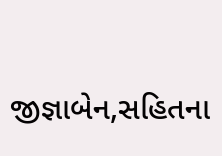જીજ્ઞાબેન,સહિતના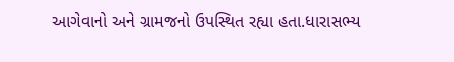આગેવાનો અને ગ્રામજનો ઉપસ્થિત રહ્યા હતા.ધારાસભ્ય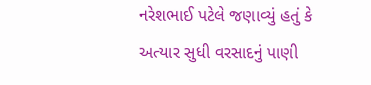નરેશભાઈ પટેલે જણાવ્યું હતું કે અત્યાર સુધી વરસાદનું પાણી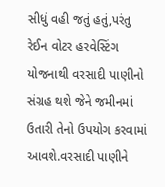સીધું વહી જતું હતું,પરંતુ રેઈન વોટર હરવેસ્ટિંગ યોજનાથી વરસાદી પાણીનો સંગ્રહ થશે જેને જમીનમાં ઉતારી તેનો ઉપયોગ કરવામાં આવશે.વરસાદી પાણીને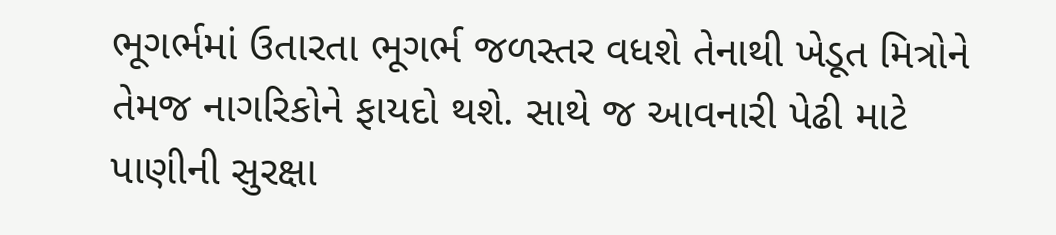ભૂગર્ભમાં ઉતારતા ભૂગર્ભ જળસ્તર વધશે તેનાથી ખેડૂત મિત્રોને તેમજ નાગરિકોને ફાયદો થશે. સાથે જ આવનારી પેઢી માટે પાણીની સુરક્ષા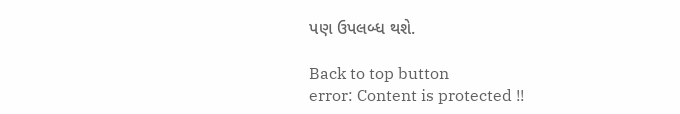પણ ઉપલબ્ધ થશે.

Back to top button
error: Content is protected !!